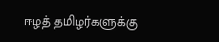ஈழத் தமிழர்களுக்கு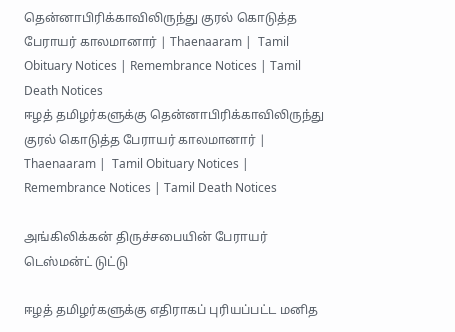தென்னாபிரிக்காவிலிருந்து குரல் கொடுத்த பேராயர் காலமானார் | Thaenaaram |  Tamil Obituary Notices | Remembrance Notices | Tamil Death Notices
ஈழத் தமிழர்களுக்கு தென்னாபிரிக்காவிலிருந்து குரல் கொடுத்த பேராயர் காலமானார் | Thaenaaram |  Tamil Obituary Notices | Remembrance Notices | Tamil Death Notices

அங்கிலிக்கன் திருச்சபையின் பேராயர் டெஸ்மன்ட் டுட்டு

ஈழத் தமிழர்களுக்கு எதிராகப் புரியப்பட்ட மனித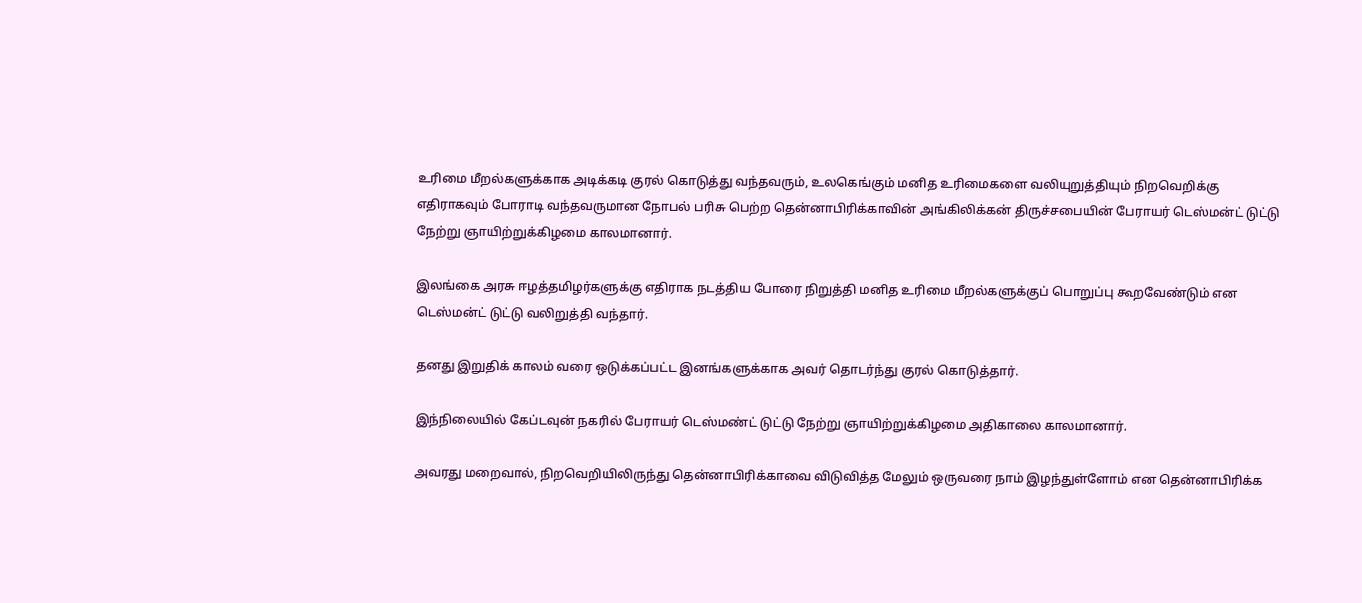உரிமை மீறல்களுக்காக அடிக்கடி குரல் கொடுத்து வந்தவரும், உலகெங்கும் மனித உரிமைகளை வலியுறுத்தியும் நிறவெறிக்கு எதிராகவும் போராடி வந்தவருமான நோபல் பரிசு பெற்ற தென்னாபிரிக்காவின் அங்கிலிக்கன் திருச்சபையின் பேராயர் டெஸ்மன்ட் டுட்டு நேற்று ஞாயிற்றுக்கிழமை காலமானார்.

இலங்கை அரசு ஈழத்தமிழர்களுக்கு எதிராக நடத்திய போரை நிறுத்தி மனித உரிமை மீறல்களுக்குப் பொறுப்பு கூறவேண்டும் என டெஸ்மன்ட் டுட்டு வலிறுத்தி வந்தார்.

தனது இறுதிக் காலம் வரை ஒடுக்கப்பட்ட இனங்களுக்காக அவர் தொடர்ந்து குரல் கொடுத்தார்.

இந்நிலையில் கேப்டவுன் நகரில் பேராயர் டெஸ்மண்ட் டுட்டு நேற்று ஞாயிற்றுக்கிழமை அதிகாலை காலமானார்.

அவரது மறைவால், நிறவெறியிலிருந்து தென்னாபிரிக்காவை விடுவித்த மேலும் ஒருவரை நாம் இழந்துள்ளோம் என தென்னாபிரிக்க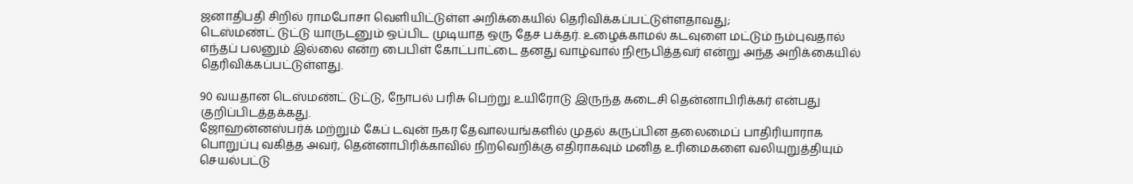ஜனாதிபதி சிறில் ராமபோசா வெளியிட்டுள்ள அறிக்கையில் தெரிவிக்கப்பட்டுள்ளதாவது;
டெஸ்மண்ட் டுட்டு யாருடனும் ஒப்பிட முடியாத ஒரு தேச பக்தர். உழைக்காமல் கடவுளை மட்டும் நம்புவதால் எந்தப் பலனும் இல்லை என்ற பைபிள் கோட்பாட்டை தனது வாழ்வால் நிரூபித்தவர் என்று அந்த அறிக்கையில் தெரிவிக்கப்பட்டுள்ளது.

90 வயதான டெஸ்மண்ட் டுட்டு, நோபல் பரிசு பெற்று உயிரோடு இருந்த கடைசி தென்னாபிரிக்கர் என்பது குறிப்பிடத்தக்கது.
ஜோஹன்னஸ்பர்க் மற்றும் கேப் டவுன் நகர தேவாலயங்களில் முதல் கருப்பின தலைமைப் பாதிரியாராக பொறுப்பு வகித்த அவர், தென்னாபிரிக்காவில் நிறவெறிக்கு எதிராகவும் மனித உரிமைகளை வலியுறுத்தியும் செயல்பட்டு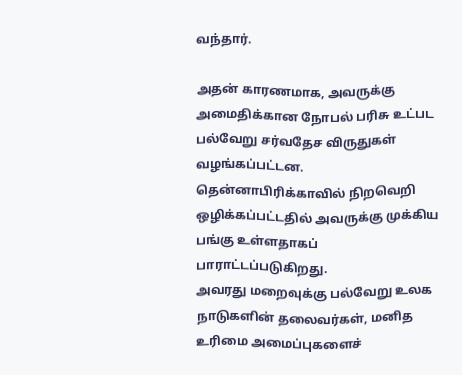வந்தார்.

அதன் காரணமாக, அவருக்கு அமைதிக்கான நோபல் பரிசு உட்பட பல்வேறு சர்வதேச விருதுகள் வழங்கப்பட்டன. தென்னாபிரிக்காவில் நிறவெறி ஒழிக்கப்பட்டதில் அவருக்கு முக்கிய பங்கு உள்ளதாகப் பாராட்டப்படுகிறது.
அவரது மறைவுக்கு பல்வேறு உலக நாடுகளின் தலைவர்கள், மனித உரிமை அமைப்புகளைச்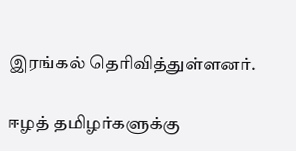இரங்கல் தெரிவித்துள்ளனர்.

ஈழத் தமிழர்களுக்கு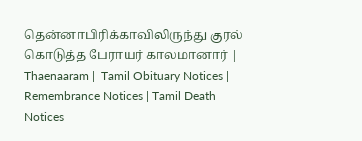தென்னாபிரிக்காவிலிருந்து குரல் கொடுத்த பேராயர் காலமானார் | Thaenaaram |  Tamil Obituary Notices | Remembrance Notices | Tamil Death Notices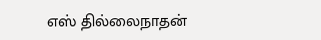எஸ் தில்லைநாதன்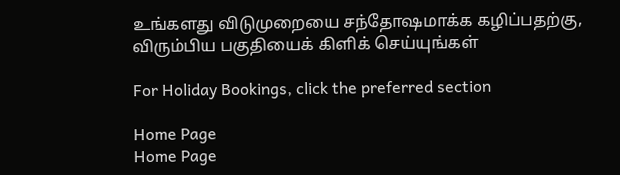உங்களது விடுமுறையை சந்தோஷமாக்க கழிப்பதற்கு, விரும்பிய பகுதியைக் கிளிக் செய்யுங்கள்

For Holiday Bookings, click the preferred section

Home Page
Home Page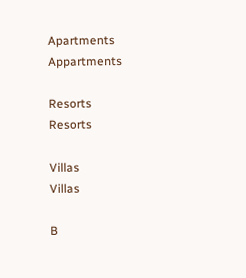Apartments
Appartments

Resorts
Resorts

Villas
Villas

B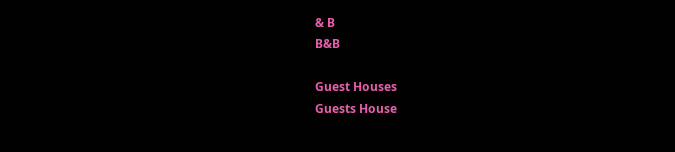& B
B&B

Guest Houses
Guests House